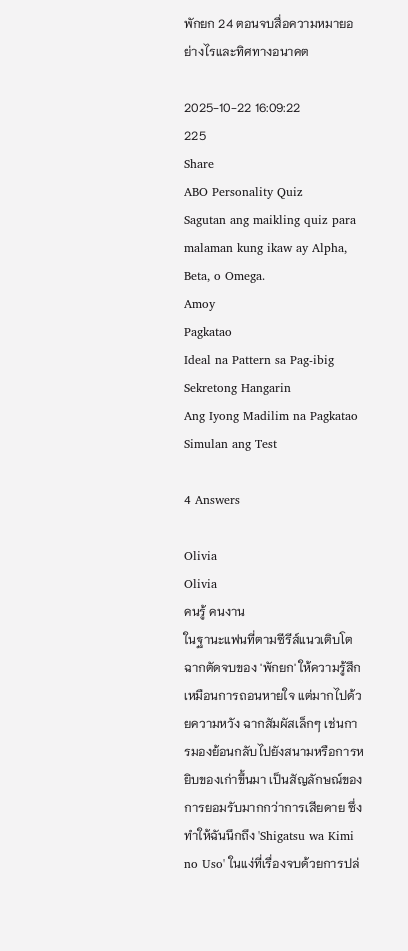พักยก 24 ตอนจบสื่อความหมายอย่างไรและทิศทางอนาคต

2025-10-22 16:09:22
225
Share
ABO Personality Quiz
Sagutan ang maikling quiz para malaman kung ikaw ay Alpha, Beta, o Omega.
Amoy
Pagkatao
Ideal na Pattern sa Pag-ibig
Sekretong Hangarin
Ang Iyong Madilim na Pagkatao
Simulan ang Test

4 Answers

Olivia
Olivia
คนรู้ คนงาน
ในฐานะแฟนที่ตามซีรีส์แนวเติบโต ฉากตัดจบของ 'พักยก' ให้ความรู้สึกเหมือนการถอนหายใจ แต่มากไปด้วยความหวัง ฉากสัมผัสเล็กๆ เช่นการมองย้อนกลับไปยังสนามหรือการหยิบของเก่าขึ้นมา เป็นสัญลักษณ์ของการยอมรับมากกว่าการเสียดาย ซึ่งทำให้ฉันนึกถึง 'Shigatsu wa Kimi no Uso' ในแง่ที่เรื่องจบด้วยการปล่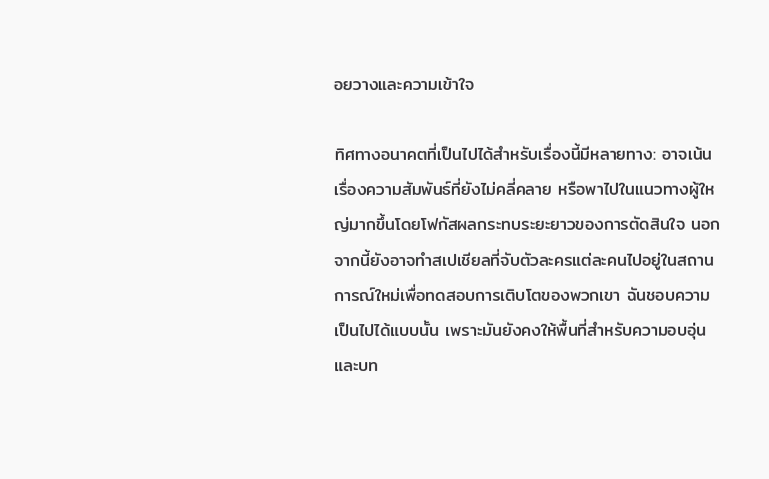อยวางและความเข้าใจ

ทิศทางอนาคตที่เป็นไปได้สำหรับเรื่องนี้มีหลายทาง: อาจเน้นเรื่องความสัมพันธ์ที่ยังไม่คลี่คลาย หรือพาไปในแนวทางผู้ใหญ่มากขึ้นโดยโฟกัสผลกระทบระยะยาวของการตัดสินใจ นอกจากนี้ยังอาจทำสเปเชียลที่จับตัวละครแต่ละคนไปอยู่ในสถานการณ์ใหม่เพื่อทดสอบการเติบโตของพวกเขา ฉันชอบความเป็นไปได้แบบนั้น เพราะมันยังคงให้พื้นที่สำหรับความอบอุ่นและบท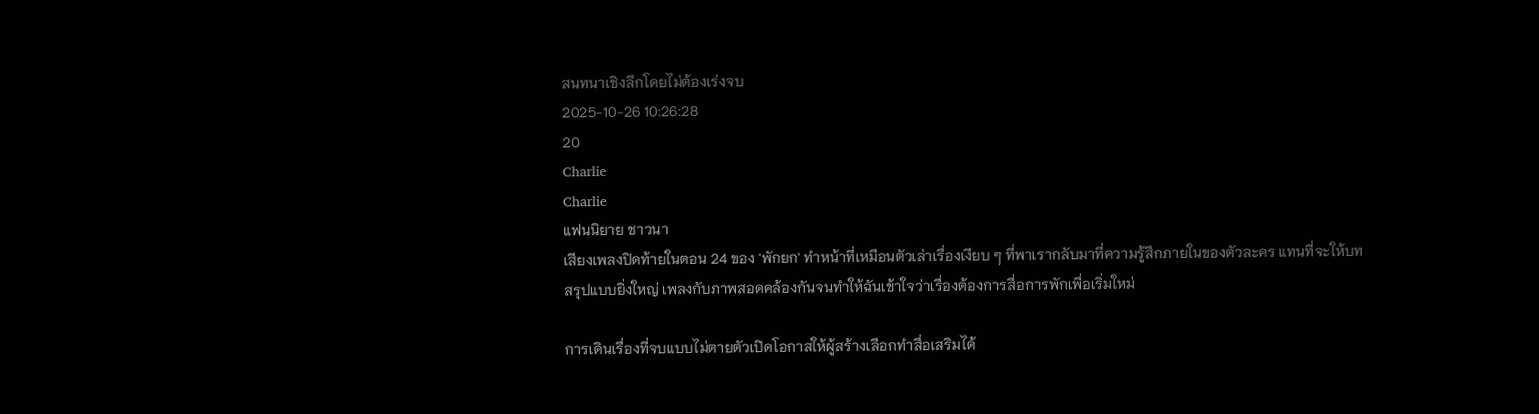สนทนาเชิงลึกโดยไม่ต้องเร่งจบ
2025-10-26 10:26:28
20
Charlie
Charlie
แฟนนิยาย ชาวนา
เสียงเพลงปิดท้ายในตอน 24 ของ 'พักยก' ทำหน้าที่เหมือนตัวเล่าเรื่องเงียบ ๆ ที่พาเรากลับมาที่ความรู้สึกภายในของตัวละคร แทนที่จะให้บทสรุปแบบยิ่งใหญ่ เพลงกับภาพสอดคล้องกันจนทำให้ฉันเข้าใจว่าเรื่องต้องการสื่อการพักเพื่อเริ่มใหม่

การเดินเรื่องที่จบแบบไม่ตายตัวเปิดโอกาสให้ผู้สร้างเลือกทำสื่อเสริมได้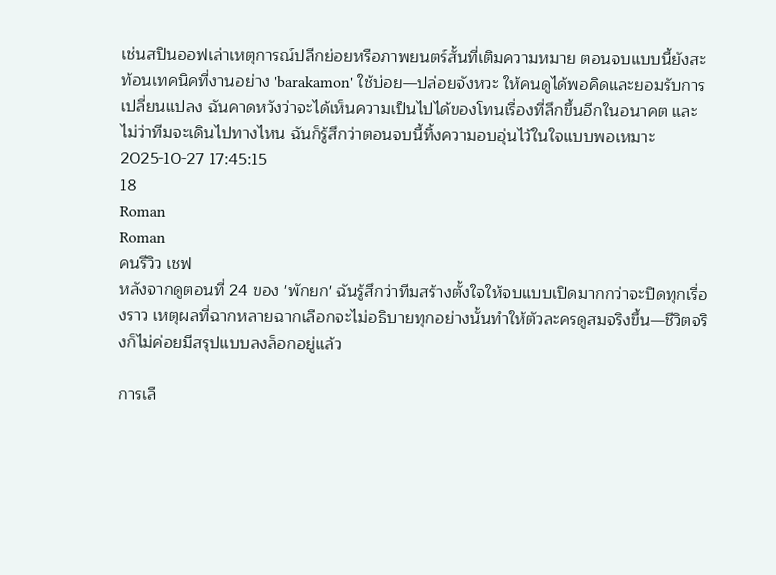เช่นสปินออฟเล่าเหตุการณ์ปลีกย่อยหรือภาพยนตร์สั้นที่เติมความหมาย ตอนจบแบบนี้ยังสะท้อนเทคนิคที่งานอย่าง 'barakamon' ใช้บ่อย—ปล่อยจังหวะ ให้คนดูได้พอคิดและยอมรับการเปลี่ยนแปลง ฉันคาดหวังว่าจะได้เห็นความเป็นไปได้ของโทนเรื่องที่ลึกขึ้นอีกในอนาคต และไม่ว่าทีมจะเดินไปทางไหน ฉันก็รู้สึกว่าตอนจบนี้ทิ้งความอบอุ่นไว้ในใจแบบพอเหมาะ
2025-10-27 17:45:15
18
Roman
Roman
คนรีวิว เชฟ
หลังจากดูตอนที่ 24 ของ 'พักยก' ฉันรู้สึกว่าทีมสร้างตั้งใจให้จบแบบเปิดมากกว่าจะปิดทุกเรื่องราว เหตุผลที่ฉากหลายฉากเลือกจะไม่อธิบายทุกอย่างนั้นทำให้ตัวละครดูสมจริงขึ้น—ชีวิตจริงก็ไม่ค่อยมีสรุปแบบลงล็อกอยู่แล้ว

การเลื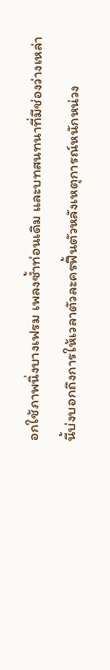อกใช้ภาพนิ่งบางเฟรม เพลงซ้ำท่อนเดิม และบทสนทนาที่มีช่องว่างเหล่านี้บ่งบอกถึงการให้เวลาตัวละครฟื้นตัวหลังเหตุการณ์หนักหน่วง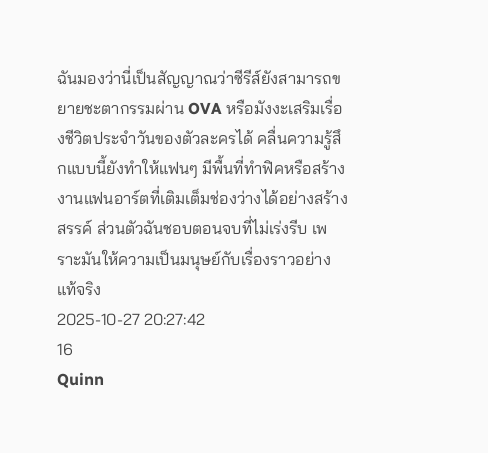ฉันมองว่านี่เป็นสัญญาณว่าซีรีส์ยังสามารถขยายชะตากรรมผ่าน OVA หรือมังงะเสริมเรื่องชีวิตประจำวันของตัวละครได้ คลื่นความรู้สึกแบบนี้ยังทำให้แฟนๆ มีพื้นที่ทำฟิคหรือสร้างงานแฟนอาร์ตที่เติมเต็มช่องว่างได้อย่างสร้างสรรค์ ส่วนตัวฉันชอบตอนจบที่ไม่เร่งรีบ เพราะมันให้ความเป็นมนุษย์กับเรื่องราวอย่างแท้จริง
2025-10-27 20:27:42
16
Quinn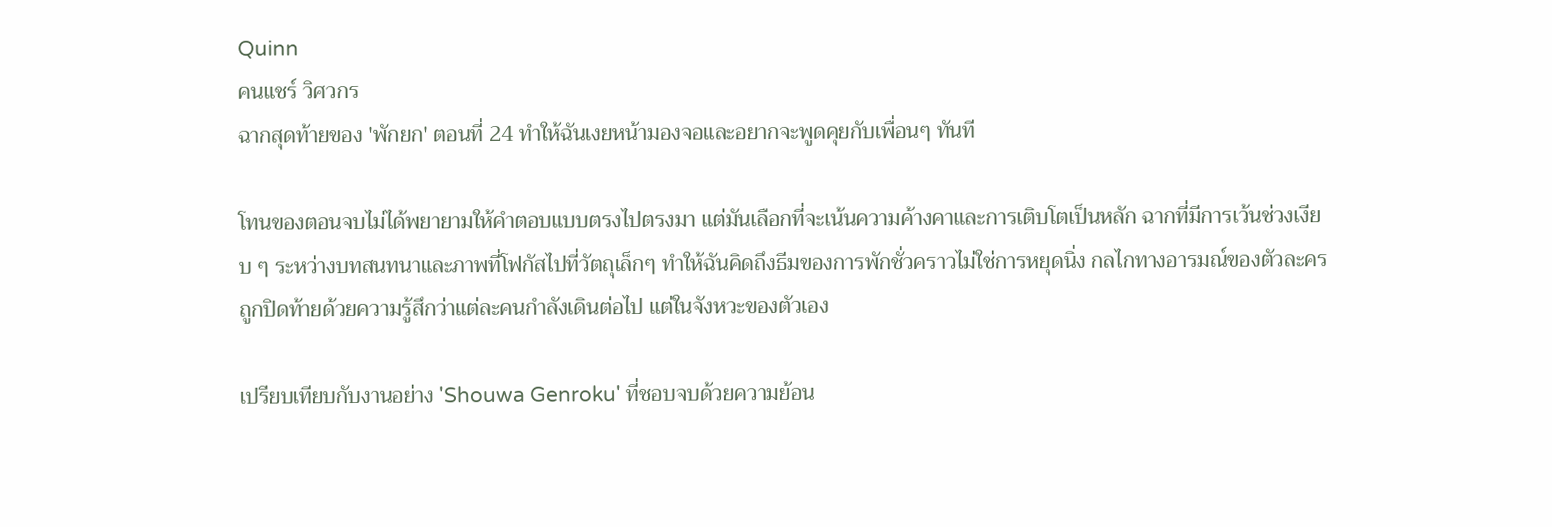Quinn
คนแชร์ วิศวกร
ฉากสุดท้ายของ 'พักยก' ตอนที่ 24 ทำให้ฉันเงยหน้ามองจอและอยากจะพูดคุยกับเพื่อนๆ ทันที

โทนของตอนจบไม่ได้พยายามให้คำตอบแบบตรงไปตรงมา แต่มันเลือกที่จะเน้นความค้างคาและการเติบโตเป็นหลัก ฉากที่มีการเว้นช่วงเงียบ ๆ ระหว่างบทสนทนาและภาพที่โฟกัสไปที่วัตถุเล็กๆ ทำให้ฉันคิดถึงธีมของการพักชั่วคราวไม่ใช่การหยุดนิ่ง กลไกทางอารมณ์ของตัวละครถูกปิดท้ายด้วยความรู้สึกว่าแต่ละคนกำลังเดินต่อไป แต่ในจังหวะของตัวเอง

เปรียบเทียบกับงานอย่าง 'Shouwa Genroku' ที่ชอบจบด้วยความย้อน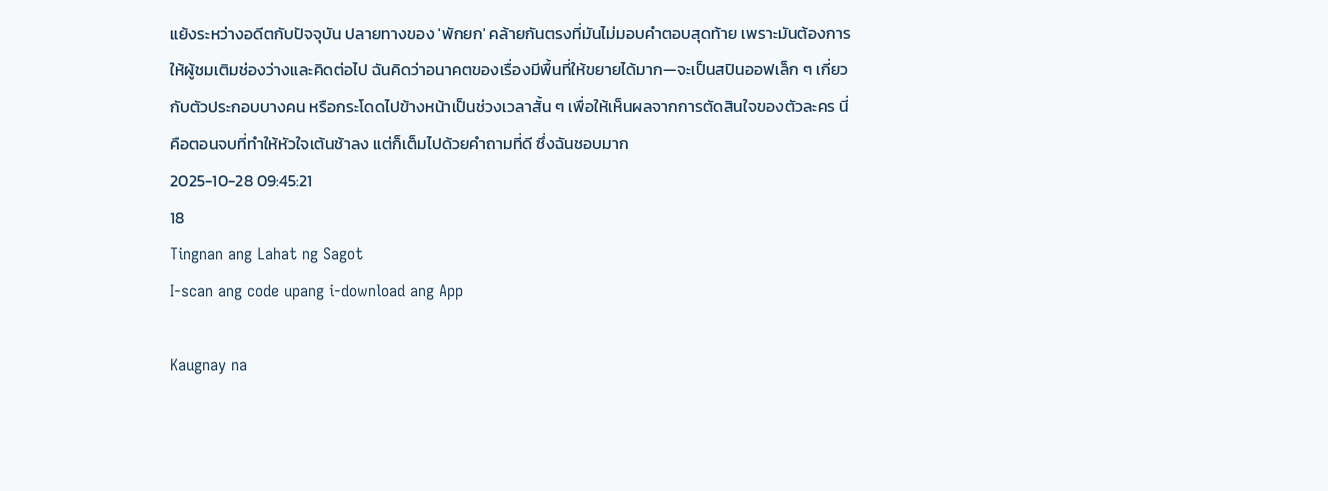แย้งระหว่างอดีตกับปัจจุบัน ปลายทางของ 'พักยก' คล้ายกันตรงที่มันไม่มอบคำตอบสุดท้าย เพราะมันต้องการให้ผู้ชมเติมช่องว่างและคิดต่อไป ฉันคิดว่าอนาคตของเรื่องมีพื้นที่ให้ขยายได้มาก—จะเป็นสปินออฟเล็ก ๆ เกี่ยวกับตัวประกอบบางคน หรือกระโดดไปข้างหน้าเป็นช่วงเวลาสั้น ๆ เพื่อให้เห็นผลจากการตัดสินใจของตัวละคร นี่คือตอนจบที่ทำให้หัวใจเต้นช้าลง แต่ก็เต็มไปด้วยคำถามที่ดี ซึ่งฉันชอบมาก
2025-10-28 09:45:21
18
Tingnan ang Lahat ng Sagot
I-scan ang code upang i-download ang App

Kaugnay na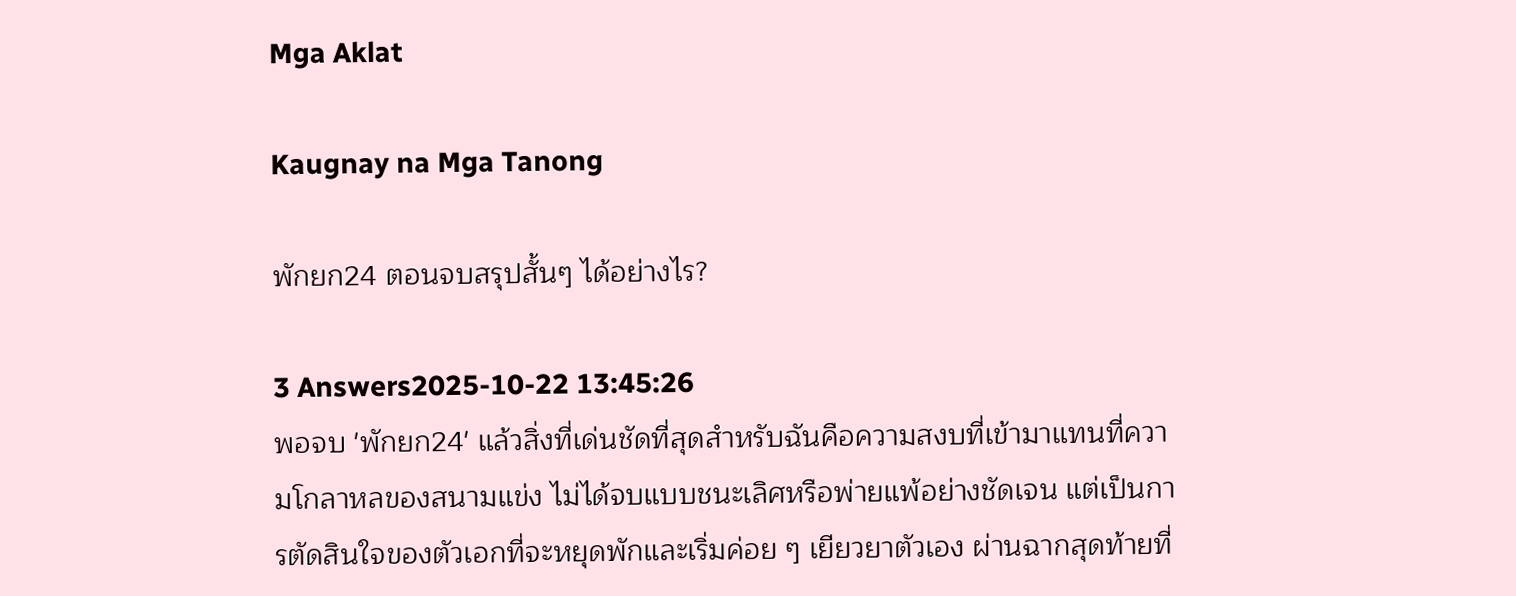Mga Aklat

Kaugnay na Mga Tanong

พักยก24 ตอนจบสรุปสั้นๆ ได้อย่างไร?

3 Answers2025-10-22 13:45:26
พอจบ 'พักยก24' แล้วสิ่งที่เด่นชัดที่สุดสำหรับฉันคือความสงบที่เข้ามาแทนที่ความโกลาหลของสนามแข่ง ไม่ได้จบแบบชนะเลิศหรือพ่ายแพ้อย่างชัดเจน แต่เป็นการตัดสินใจของตัวเอกที่จะหยุดพักและเริ่มค่อย ๆ เยียวยาตัวเอง ผ่านฉากสุดท้ายที่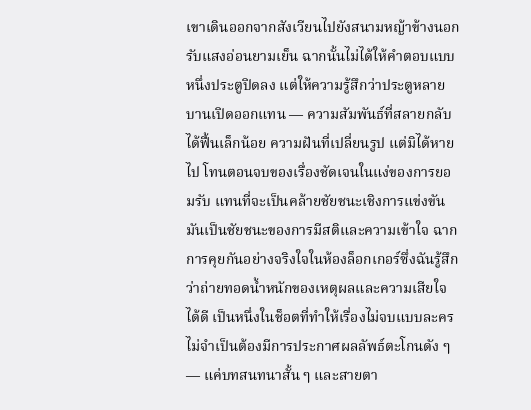เขาเดินออกจากสังเวียนไปยังสนามหญ้าข้างนอกรับแสงอ่อนยามเย็น ฉากนั้นไม่ได้ให้คำตอบแบบหนึ่งประตูปิดลง แต่ให้ความรู้สึกว่าประตูหลายบานเปิดออกแทน — ความสัมพันธ์ที่สลายกลับได้ฟื้นเล็กน้อย ความฝันที่เปลี่ยนรูป แต่มิได้หายไป โทนตอนจบของเรื่องชัดเจนในแง่ของการยอมรับ แทนที่จะเป็นคล้ายชัยชนะเชิงการแข่งขัน มันเป็นชัยชนะของการมีสติและความเข้าใจ ฉากการคุยกันอย่างจริงใจในห้องล็อกเกอร์ซึ่งฉันรู้สึกว่าถ่ายทอดน้ำหนักของเหตุผลและความเสียใจได้ดี เป็นหนึ่งในช็อตที่ทำให้เรื่องไม่จบแบบละคร ไม่จำเป็นต้องมีการประกาศผลลัพธ์ตะโกนดัง ๆ — แค่บทสนทนาสั้น ๆ และสายตา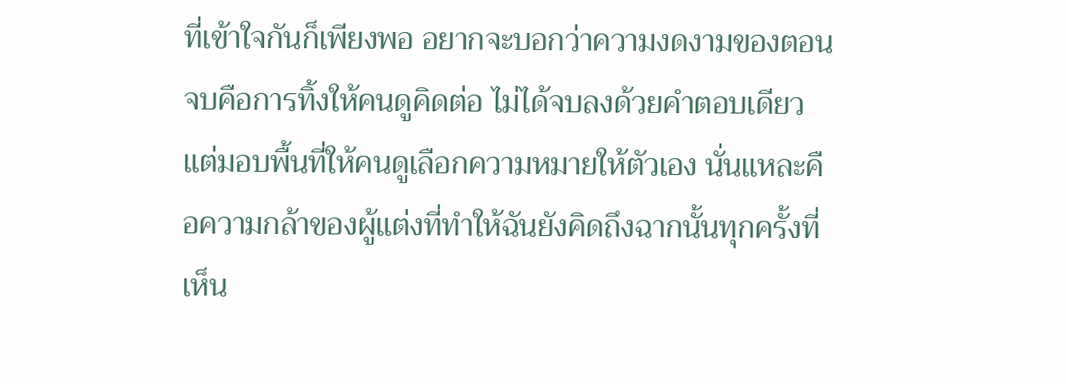ที่เข้าใจกันก็เพียงพอ อยากจะบอกว่าความงดงามของตอนจบคือการทิ้งให้คนดูคิดต่อ ไม่ได้จบลงด้วยคำตอบเดียว แต่มอบพื้นที่ให้คนดูเลือกความหมายให้ตัวเอง นั่นแหละคือความกล้าของผู้แต่งที่ทำให้ฉันยังคิดถึงฉากนั้นทุกครั้งที่เห็น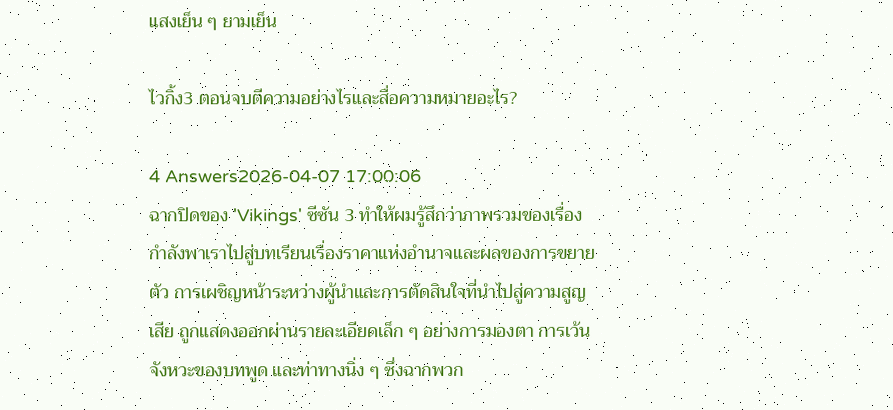แสงเย็น ๆ ยามเย็น

ไวกิ้ง3 ตอนจบตีความอย่างไรและสื่อความหมายอะไร?

4 Answers2026-04-07 17:00:06
ฉากปิดของ 'Vikings' ซีซัน 3 ทำให้ผมรู้สึกว่าภาพรวมของเรื่องกำลังพาเราไปสู่บทเรียนเรื่องราคาแห่งอำนาจและผลของการขยายตัว การเผชิญหน้าระหว่างผู้นำและการตัดสินใจที่นำไปสู่ความสูญเสีย ถูกแสดงออกผ่านรายละเอียดเล็ก ๆ อย่างการมองตา การเว้นจังหวะของบทพูด และท่าทางนิ่ง ๆ ซึ่งฉากพวก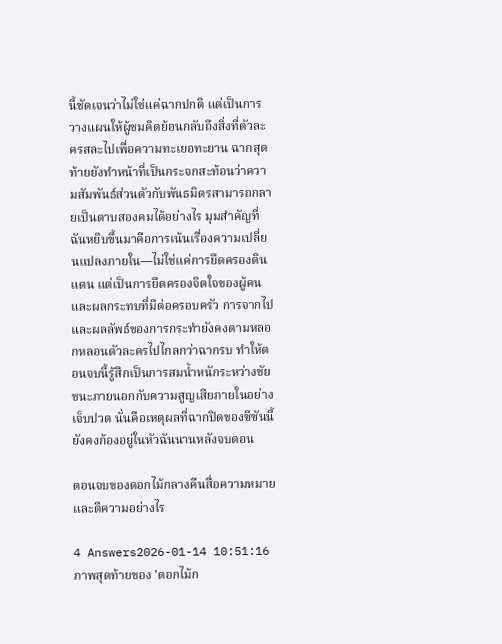นี้ชัดเจนว่าไม่ใช่แค่ฉากปกติ แต่เป็นการวางแผนให้ผู้ชมคิดย้อนกลับถึงสิ่งที่ตัวละครสละไปเพื่อความทะเยอทะยาน ฉากสุดท้ายยังทำหน้าที่เป็นกระจกสะท้อนว่าความสัมพันธ์ส่วนตัวกับพันธมิตรสามารถกลายเป็นดาบสองคมได้อย่างไร มุมสำคัญที่ฉันหยิบขึ้นมาคือการเน้นเรื่องความเปลี่ยนแปลงภายใน—ไม่ใช่แค่การยึดครองดินแดน แต่เป็นการยึดครองจิตใจของผู้คนและผลกระทบที่มีต่อครอบครัว การจากไปและผลลัพธ์ของการกระทำยังคงตามหลอกหลอนตัวละครไปไกลกว่าฉากรบ ทำให้ตอนจบนี้รู้สึกเป็นการสมน้ำหนักระหว่างชัยชนะภายนอกกับความสูญเสียภายในอย่างเจ็บปวด นั่นคือเหตุผลที่ฉากปิดของซีซันนี้ยังคงก้องอยู่ในหัวฉันนานหลังจบตอน

ตอนจบของดอกไม้กลางคืนสื่อความหมายและตีความอย่างไร

4 Answers2026-01-14 10:51:16
ภาพสุดท้ายของ 'ดอกไม้ก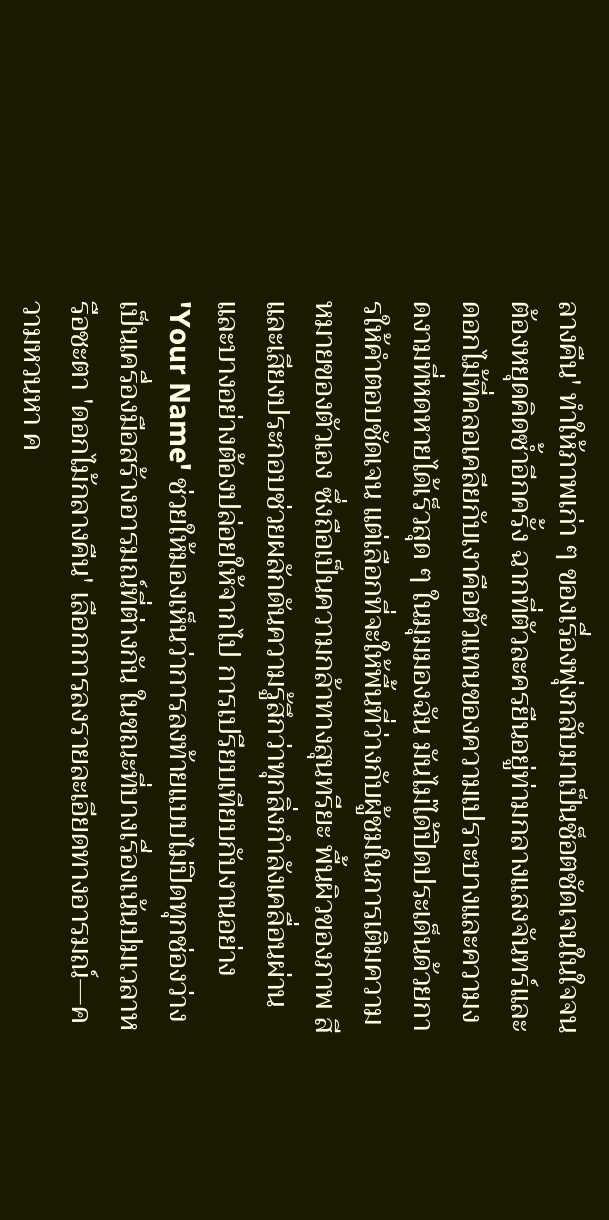ลางคืน' ทำให้ภาพเก่า ๆ ของเรื่องพุ่งกลับมาเป็นช็อตชัดเจนในใจจนต้องหยุดคิดซ้ำอีกครั้ง ฉากที่ตัวละครยืนอยู่ท่ามกลางแสงจันทร์และดอกไม้ที่คลอเคลียกับเงาคือตัวแทนของความเปราะบางและความงดงามที่หดหายได้เร็วสุด ๆ ในมุมมองฉัน มันไม่ได้ปิดประเด็นด้วยการให้คำตอบชัดเจน แต่เลือกที่จะให้พื้นที่ว่างกับผู้ชมในการเติมความหมายของตัวเอง ซึ่งถือเป็นความกล้าทางสุนทรียะ พื้นผิวของภาพ สี และเสียงประกอบช่วยผลักดันความรู้สึกว่าทุกสิ่งกำลังเคลื่อนผ่านและบางอย่างต้องปล่อยให้จากไป การเปรียบเทียบกับงานอย่าง 'Your Name' ช่วยให้มองเห็นว่าการลงท้ายแบบไม่ปิดทุกช่องว่างเป็นเครื่องมือสร้างอารมณ์ที่ต่างกัน ในขณะที่บางเรื่องเน้นปมเวลาหรือชะตา 'ดอกไม้กลางคืน' เลือกการลงรายละเอียดทางอารมณ์—ความหวนหา ค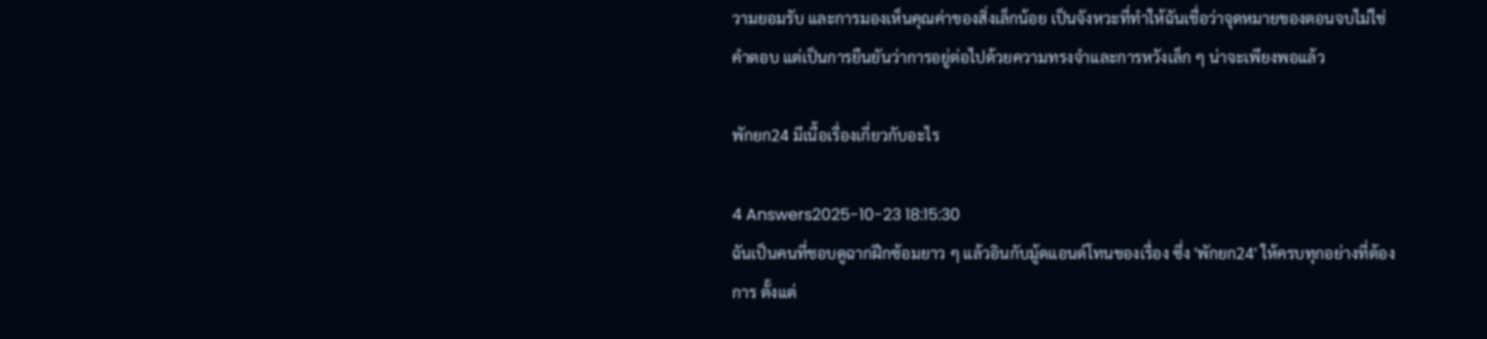วามยอมรับ และการมองเห็นคุณค่าของสิ่งเล็กน้อย เป็นจังหวะที่ทำให้ฉันเชื่อว่าจุดหมายของตอนจบไม่ใช่คำตอบ แต่เป็นการยืนยันว่าการอยู่ต่อไปด้วยความทรงจำและการหวังเล็ก ๆ น่าจะเพียงพอแล้ว

พักยก24 มีเนื้อเรื่องเกี่ยวกับอะไร

4 Answers2025-10-23 18:15:30
ฉันเป็นคนที่ชอบดูฉากฝึกซ้อมยาว ๆ แล้วอินกับมู้ดแอนด์โทนของเรื่อง ซึ่ง 'พักยก24' ให้ครบทุกอย่างที่ต้องการ ตั้งแต่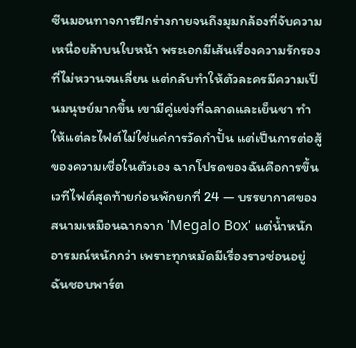ซีนมอนทาจการฝึกร่างกายจนถึงมุมกล้องที่จับความเหนื่อยล้าบนใบหน้า พระเอกมีเส้นเรื่องความรักรองที่ไม่หวานจนเลี่ยน แต่กลับทำให้ตัวละครมีความเป็นมนุษย์มากขึ้น เขามีคู่แข่งที่ฉลาดและเย็นชา ทำให้แต่ละไฟต์ไม่ใช่แค่การวัดกำปั้น แต่เป็นการต่อสู้ของความเชื่อในตัวเอง ฉากโปรดของฉันคือการขึ้นเวทีไฟต์สุดท้ายก่อนพักยกที่ 24 — บรรยากาศของสนามเหมือนฉากจาก 'Megalo Box' แต่น้ำหนักอารมณ์หนักกว่า เพราะทุกหมัดมีเรื่องราวซ่อนอยู่ ฉันชอบพาร์ต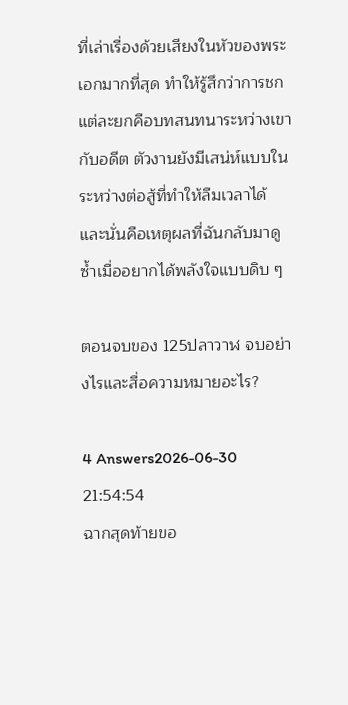ที่เล่าเรื่องด้วยเสียงในหัวของพระเอกมากที่สุด ทำให้รู้สึกว่าการชกแต่ละยกคือบทสนทนาระหว่างเขากับอดีต ตัวงานยังมีเสน่ห์แบบในระหว่างต่อสู้ที่ทำให้ลืมเวลาได้ และนั่นคือเหตุผลที่ฉันกลับมาดูซ้ำเมื่ออยากได้พลังใจแบบดิบ ๆ

ตอนจบของ 125ปลาวาฬ จบอย่างไรและสื่อความหมายอะไร?

4 Answers2026-06-30 21:54:54
ฉากสุดท้ายขอ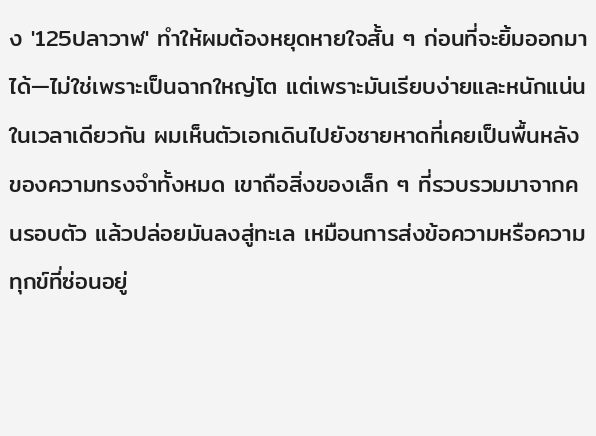ง '125ปลาวาฬ' ทำให้ผมต้องหยุดหายใจสั้น ๆ ก่อนที่จะยิ้มออกมาได้—ไม่ใช่เพราะเป็นฉากใหญ่โต แต่เพราะมันเรียบง่ายและหนักแน่นในเวลาเดียวกัน ผมเห็นตัวเอกเดินไปยังชายหาดที่เคยเป็นพื้นหลังของความทรงจำทั้งหมด เขาถือสิ่งของเล็ก ๆ ที่รวบรวมมาจากคนรอบตัว แล้วปล่อยมันลงสู่ทะเล เหมือนการส่งข้อความหรือความทุกข์ที่ซ่อนอยู่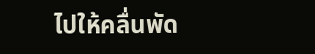ไปให้คลื่นพัด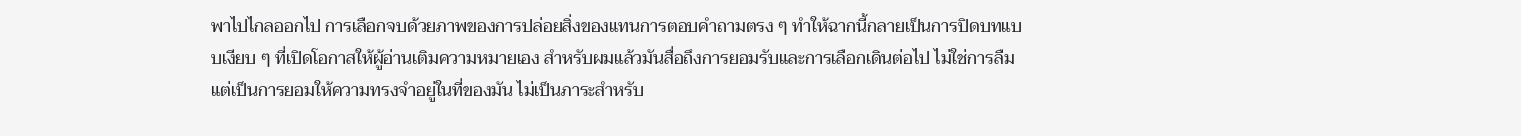พาไปไกลออกไป การเลือกจบด้วยภาพของการปล่อยสิ่งของแทนการตอบคำถามตรง ๆ ทำให้ฉากนี้กลายเป็นการปิดบทแบบเงียบ ๆ ที่เปิดโอกาสให้ผู้อ่านเติมความหมายเอง สำหรับผมแล้วมันสื่อถึงการยอมรับและการเลือกเดินต่อไป ไม่ใช่การลืม แต่เป็นการยอมให้ความทรงจำอยู่ในที่ของมัน ไม่เป็นภาระสำหรับ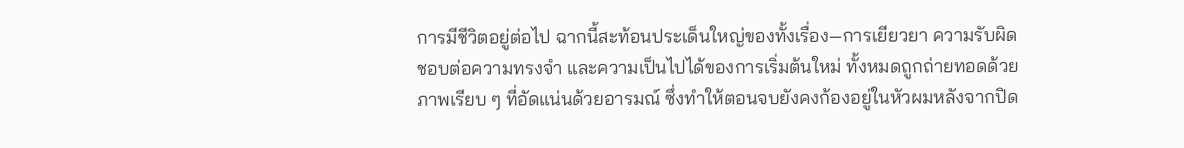การมีชีวิตอยู่ต่อไป ฉากนี้สะท้อนประเด็นใหญ่ของทั้งเรื่อง—การเยียวยา ความรับผิดชอบต่อความทรงจำ และความเป็นไปได้ของการเริ่มต้นใหม่ ทั้งหมดถูกถ่ายทอดด้วยภาพเรียบ ๆ ที่อัดแน่นด้วยอารมณ์ ซึ่งทำให้ตอนจบยังคงก้องอยู่ในหัวผมหลังจากปิด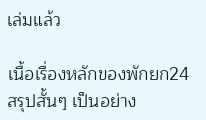เล่มแล้ว

เนื้อเรื่องหลักของพักยก24 สรุปสั้นๆ เป็นอย่าง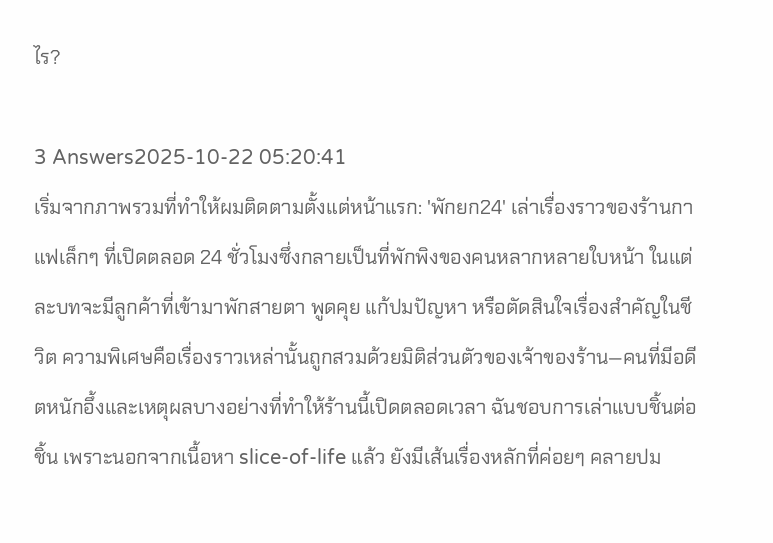ไร?

3 Answers2025-10-22 05:20:41
เริ่มจากภาพรวมที่ทำให้ผมติดตามตั้งแต่หน้าแรก: 'พักยก24' เล่าเรื่องราวของร้านกาแฟเล็กๆ ที่เปิดตลอด 24 ชั่วโมงซึ่งกลายเป็นที่พักพิงของคนหลากหลายใบหน้า ในแต่ละบทจะมีลูกค้าที่เข้ามาพักสายตา พูดคุย แก้ปมปัญหา หรือตัดสินใจเรื่องสำคัญในชีวิต ความพิเศษคือเรื่องราวเหล่านั้นถูกสวมด้วยมิติส่วนตัวของเจ้าของร้าน—คนที่มีอดีตหนักอึ้งและเหตุผลบางอย่างที่ทำให้ร้านนี้เปิดตลอดเวลา ฉันชอบการเล่าแบบชิ้นต่อชิ้น เพราะนอกจากเนื้อหา slice-of-life แล้ว ยังมีเส้นเรื่องหลักที่ค่อยๆ คลายปม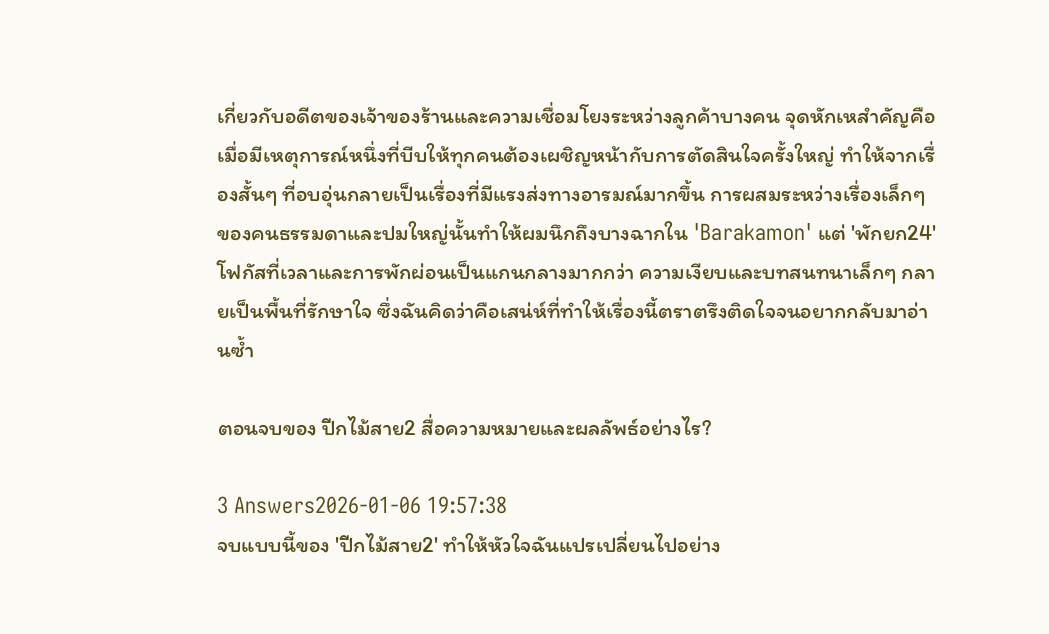เกี่ยวกับอดีตของเจ้าของร้านและความเชื่อมโยงระหว่างลูกค้าบางคน จุดหักเหสำคัญคือเมื่อมีเหตุการณ์หนึ่งที่บีบให้ทุกคนต้องเผชิญหน้ากับการตัดสินใจครั้งใหญ่ ทำให้จากเรื่องสั้นๆ ที่อบอุ่นกลายเป็นเรื่องที่มีแรงส่งทางอารมณ์มากขึ้น การผสมระหว่างเรื่องเล็กๆ ของคนธรรมดาและปมใหญ่นั้นทำให้ผมนึกถึงบางฉากใน 'Barakamon' แต่ 'พักยก24' โฟกัสที่เวลาและการพักผ่อนเป็นแกนกลางมากกว่า ความเงียบและบทสนทนาเล็กๆ กลายเป็นพื้นที่รักษาใจ ซึ่งฉันคิดว่าคือเสน่ห์ที่ทำให้เรื่องนี้ตราตรึงติดใจจนอยากกลับมาอ่านซ้ำ

ตอนจบของ ปีกไม้สาย2 สื่อความหมายและผลลัพธ์อย่างไร?

3 Answers2026-01-06 19:57:38
จบแบบนี้ของ 'ปีกไม้สาย2' ทำให้หัวใจฉันแปรเปลี่ยนไปอย่าง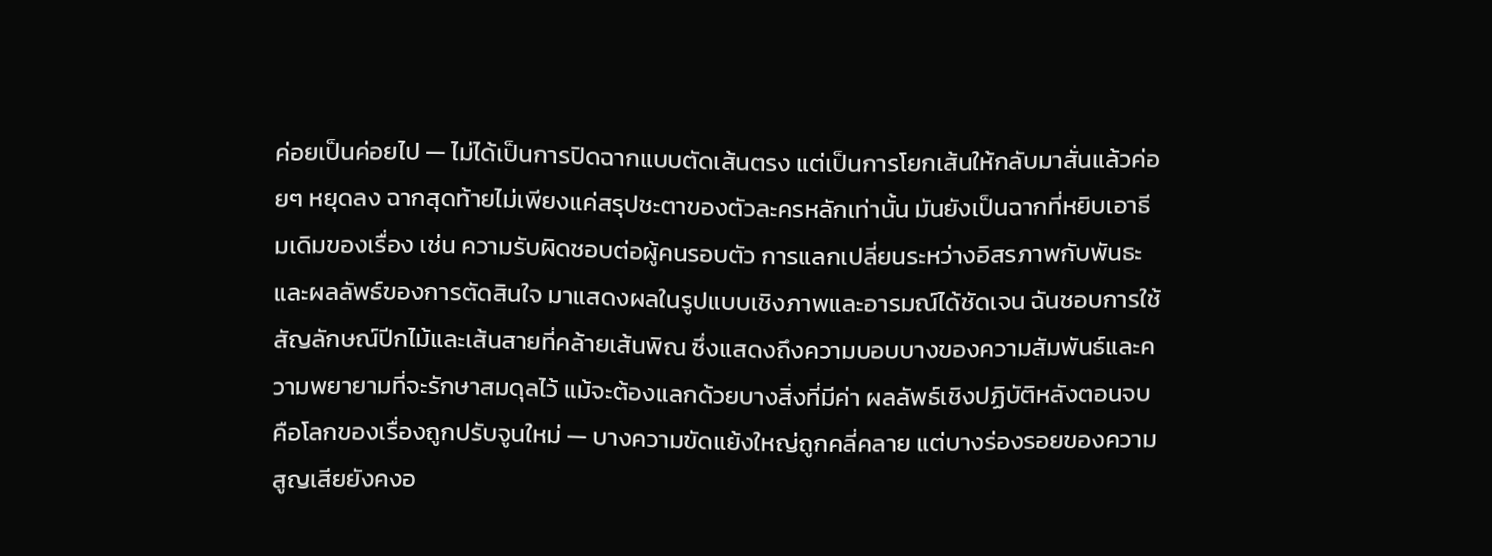ค่อยเป็นค่อยไป — ไม่ได้เป็นการปิดฉากแบบตัดเส้นตรง แต่เป็นการโยกเส้นให้กลับมาสั่นแล้วค่อยๆ หยุดลง ฉากสุดท้ายไม่เพียงแค่สรุปชะตาของตัวละครหลักเท่านั้น มันยังเป็นฉากที่หยิบเอาธีมเดิมของเรื่อง เช่น ความรับผิดชอบต่อผู้คนรอบตัว การแลกเปลี่ยนระหว่างอิสรภาพกับพันธะ และผลลัพธ์ของการตัดสินใจ มาแสดงผลในรูปแบบเชิงภาพและอารมณ์ได้ชัดเจน ฉันชอบการใช้สัญลักษณ์ปีกไม้และเส้นสายที่คล้ายเส้นพิณ ซึ่งแสดงถึงความบอบบางของความสัมพันธ์และความพยายามที่จะรักษาสมดุลไว้ แม้จะต้องแลกด้วยบางสิ่งที่มีค่า ผลลัพธ์เชิงปฏิบัติหลังตอนจบคือโลกของเรื่องถูกปรับจูนใหม่ — บางความขัดแย้งใหญ่ถูกคลี่คลาย แต่บางร่องรอยของความสูญเสียยังคงอ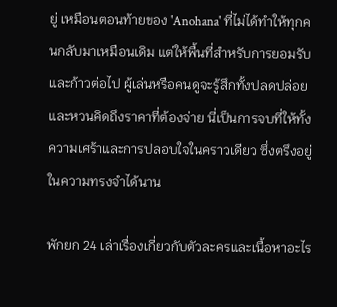ยู่ เหมือนตอนท้ายของ 'Anohana' ที่ไม่ได้ทำให้ทุกคนกลับมาเหมือนเดิม แต่ให้พื้นที่สำหรับการยอมรับและก้าวต่อไป ผู้เล่นหรือคนดูจะรู้สึกทั้งปลดปล่อยและหวนคิดถึงราคาที่ต้องจ่าย นี่เป็นการจบที่ให้ทั้งความเศร้าและการปลอบใจในคราวเดียว ซึ่งตรึงอยู่ในความทรงจำได้นาน

พักยก 24 เล่าเรื่องเกี่ยวกับตัวละครและเนื้อหาอะไร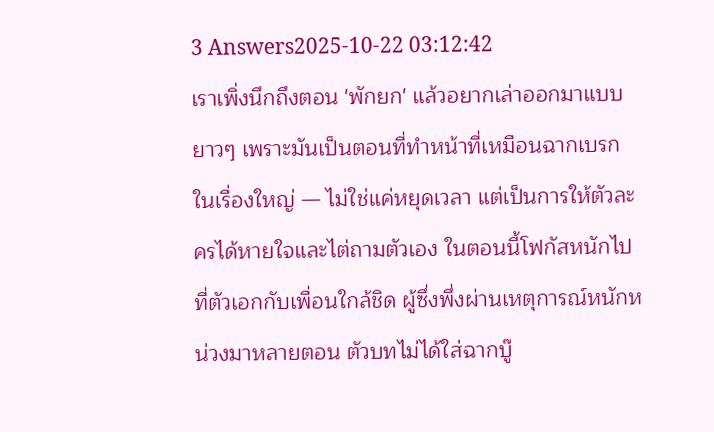3 Answers2025-10-22 03:12:42
เราเพิ่งนึกถึงตอน 'พักยก' แล้วอยากเล่าออกมาแบบยาวๆ เพราะมันเป็นตอนที่ทำหน้าที่เหมือนฉากเบรกในเรื่องใหญ่ — ไม่ใช่แค่หยุดเวลา แต่เป็นการให้ตัวละครได้หายใจและไต่ถามตัวเอง ในตอนนี้โฟกัสหนักไปที่ตัวเอกกับเพื่อนใกล้ชิด ผู้ซึ่งพึ่งผ่านเหตุการณ์หนักหน่วงมาหลายตอน ตัวบทไม่ได้ใส่ฉากบู๊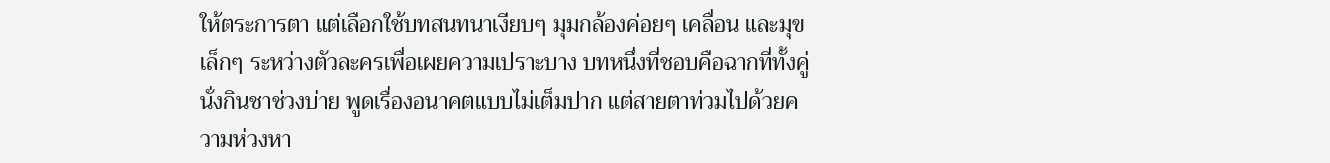ให้ตระการตา แต่เลือกใช้บทสนทนาเงียบๆ มุมกล้องค่อยๆ เคลื่อน และมุขเล็กๆ ระหว่างตัวละครเพื่อเผยความเปราะบาง บทหนึ่งที่ชอบคือฉากที่ทั้งคู่นั่งกินชาช่วงบ่าย พูดเรื่องอนาคตแบบไม่เต็มปาก แต่สายตาท่วมไปด้วยความห่วงหา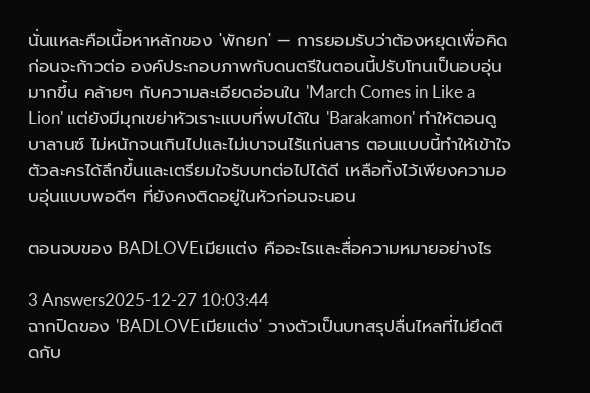นั่นแหละคือเนื้อหาหลักของ 'พักยก' — การยอมรับว่าต้องหยุดเพื่อคิด ก่อนจะก้าวต่อ องค์ประกอบภาพกับดนตรีในตอนนี้ปรับโทนเป็นอบอุ่นมากขึ้น คล้ายๆ กับความละเอียดอ่อนใน 'March Comes in Like a Lion' แต่ยังมีมุกเขย่าหัวเราะแบบที่พบได้ใน 'Barakamon' ทำให้ตอนดูบาลานซ์ ไม่หนักจนเกินไปและไม่เบาจนไร้แก่นสาร ตอนแบบนี้ทำให้เข้าใจตัวละครได้ลึกขึ้นและเตรียมใจรับบทต่อไปได้ดี เหลือทิ้งไว้เพียงความอบอุ่นแบบพอดีๆ ที่ยังคงติดอยู่ในหัวก่อนจะนอน

ตอนจบของ BADLOVEเมียแต่ง คืออะไรและสื่อความหมายอย่างไร

3 Answers2025-12-27 10:03:44
ฉากปิดของ 'BADLOVEเมียแต่ง' วางตัวเป็นบทสรุปลื่นไหลที่ไม่ยึดติดกับ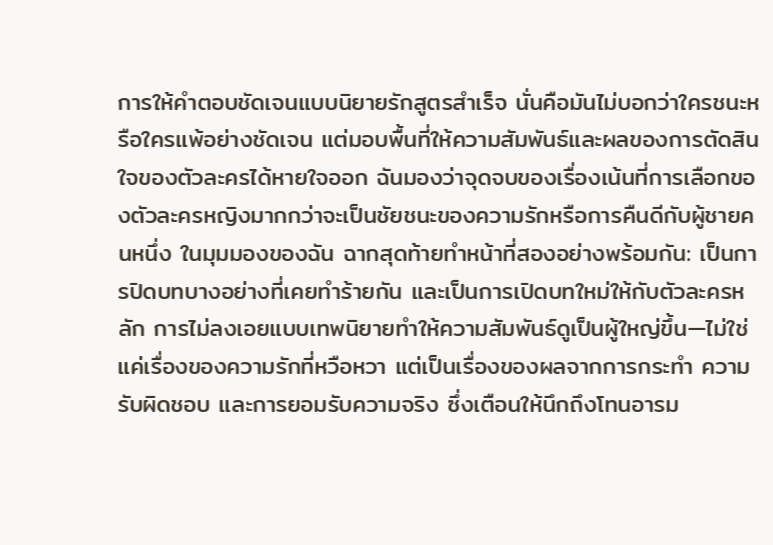การให้คำตอบชัดเจนแบบนิยายรักสูตรสำเร็จ นั่นคือมันไม่บอกว่าใครชนะหรือใครแพ้อย่างชัดเจน แต่มอบพื้นที่ให้ความสัมพันธ์และผลของการตัดสินใจของตัวละครได้หายใจออก ฉันมองว่าจุดจบของเรื่องเน้นที่การเลือกของตัวละครหญิงมากกว่าจะเป็นชัยชนะของความรักหรือการคืนดีกับผู้ชายคนหนึ่ง ในมุมมองของฉัน ฉากสุดท้ายทำหน้าที่สองอย่างพร้อมกัน: เป็นการปิดบทบางอย่างที่เคยทำร้ายกัน และเป็นการเปิดบทใหม่ให้กับตัวละครหลัก การไม่ลงเอยแบบเทพนิยายทำให้ความสัมพันธ์ดูเป็นผู้ใหญ่ขึ้น—ไม่ใช่แค่เรื่องของความรักที่หวือหวา แต่เป็นเรื่องของผลจากการกระทำ ความรับผิดชอบ และการยอมรับความจริง ซึ่งเตือนให้นึกถึงโทนอารม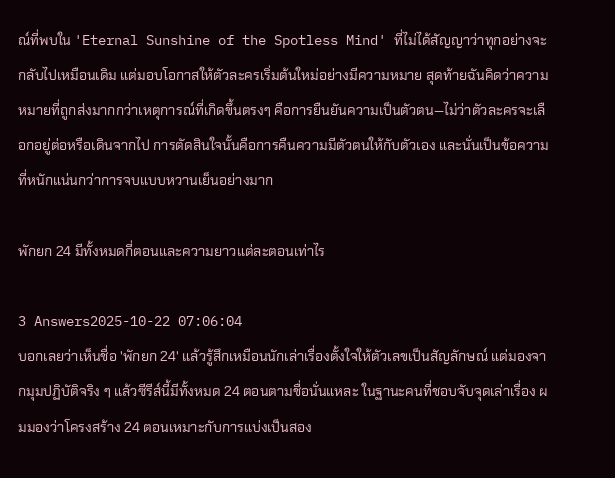ณ์ที่พบใน 'Eternal Sunshine of the Spotless Mind' ที่ไม่ได้สัญญาว่าทุกอย่างจะกลับไปเหมือนเดิม แต่มอบโอกาสให้ตัวละครเริ่มต้นใหม่อย่างมีความหมาย สุดท้ายฉันคิดว่าความหมายที่ถูกส่งมากกว่าเหตุการณ์ที่เกิดขึ้นตรงๆ คือการยืนยันความเป็นตัวตน—ไม่ว่าตัวละครจะเลือกอยู่ต่อหรือเดินจากไป การตัดสินใจนั้นคือการคืนความมีตัวตนให้กับตัวเอง และนั่นเป็นข้อความที่หนักแน่นกว่าการจบแบบหวานเย็นอย่างมาก

พักยก 24 มีทั้งหมดกี่ตอนและความยาวแต่ละตอนเท่าไร

3 Answers2025-10-22 07:06:04
บอกเลยว่าเห็นชื่อ 'พักยก 24' แล้วรู้สึกเหมือนนักเล่าเรื่องตั้งใจให้ตัวเลขเป็นสัญลักษณ์ แต่มองจากมุมปฏิบัติจริง ๆ แล้วซีรีส์นี้มีทั้งหมด 24 ตอนตามชื่อนั่นแหละ ในฐานะคนที่ชอบจับจุดเล่าเรื่อง ผมมองว่าโครงสร้าง 24 ตอนเหมาะกับการแบ่งเป็นสอง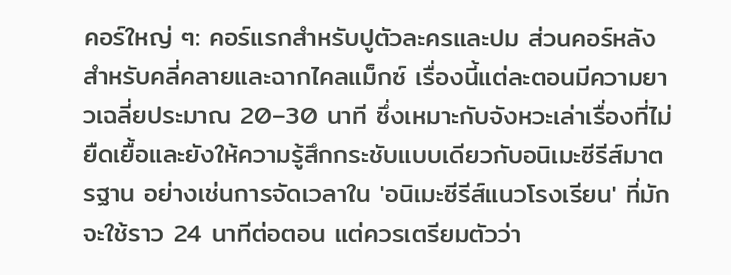คอร์ใหญ่ ๆ: คอร์แรกสำหรับปูตัวละครและปม ส่วนคอร์หลังสำหรับคลี่คลายและฉากไคลแม็กซ์ เรื่องนี้แต่ละตอนมีความยาวเฉลี่ยประมาณ 20–30 นาที ซึ่งเหมาะกับจังหวะเล่าเรื่องที่ไม่ยืดเยื้อและยังให้ความรู้สึกกระชับแบบเดียวกับอนิเมะซีรีส์มาตรฐาน อย่างเช่นการจัดเวลาใน 'อนิเมะซีรีส์แนวโรงเรียน' ที่มักจะใช้ราว 24 นาทีต่อตอน แต่ควรเตรียมตัวว่า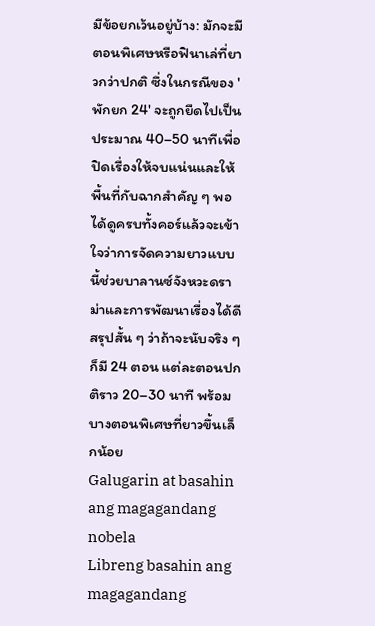มีข้อยกเว้นอยู่บ้าง: มักจะมีตอนพิเศษหรือฟินาเล่ที่ยาวกว่าปกติ ซึ่งในกรณีของ 'พักยก 24' จะถูกยืดไปเป็นประมาณ 40–50 นาทีเพื่อปิดเรื่องให้จบแน่นและให้พื้นที่กับฉากสำคัญ ๆ พอได้ดูครบทั้งคอร์แล้วจะเข้าใจว่าการจัดความยาวแบบนี้ช่วยบาลานซ์จังหวะดราม่าและการพัฒนาเรื่องได้ดี สรุปสั้น ๆ ว่าถ้าจะนับจริง ๆ ก็มี 24 ตอน แต่ละตอนปกติราว 20–30 นาที พร้อมบางตอนพิเศษที่ยาวขึ้นเล็กน้อย
Galugarin at basahin ang magagandang nobela
Libreng basahin ang magagandang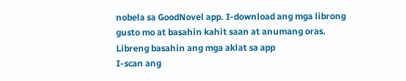nobela sa GoodNovel app. I-download ang mga librong gusto mo at basahin kahit saan at anumang oras.
Libreng basahin ang mga aklat sa app
I-scan ang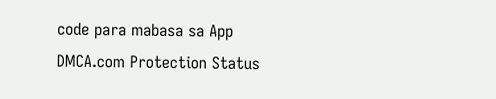code para mabasa sa App
DMCA.com Protection Status